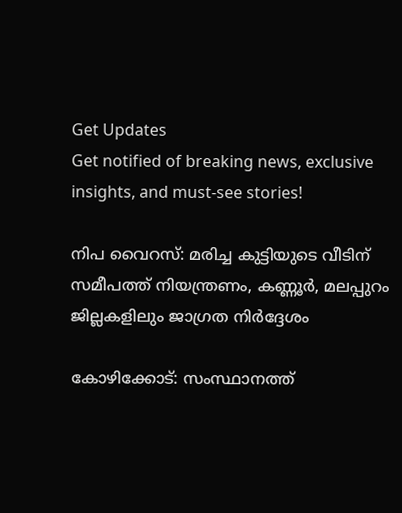Get Updates
Get notified of breaking news, exclusive insights, and must-see stories!

നിപ വൈറസ്: മരിച്ച കുട്ടിയുടെ വീടിന് സമീപത്ത് നിയന്ത്രണം, കണ്ണൂർ, മലപ്പുറം ജില്ലകളിലും ജാഗ്രത നിർദ്ദേശം

കോഴിക്കോട്: സംസ്ഥാനത്ത്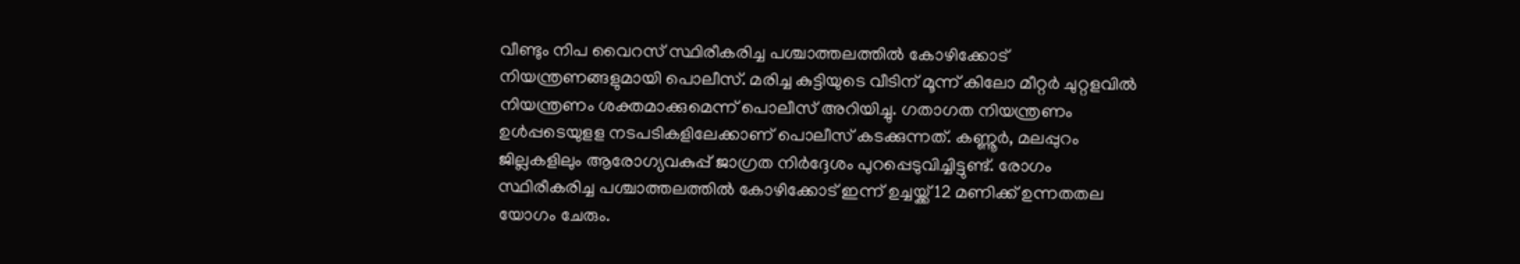വീണ്ടും നിപ വൈറസ് സ്ഥിരീകരിച്ച പശ്ചാത്തലത്തില്‍ കോഴിക്കോട് നിയന്ത്രണങ്ങളുമായി പൊലീസ്. മരിച്ച കുട്ടിയുടെ വീടിന് മൂന്ന് കിലോ മീറ്റര്‍ ചുറ്റളവില്‍ നിയന്ത്രണം ശക്തമാക്കുമെന്ന് പൊലീസ് അറിയിച്ചു. ഗതാഗത നിയന്ത്രണം ഉള്‍പ്പടെയുളള നടപടികളിലേക്കാണ് പൊലീസ് കടക്കുന്നത്. കണ്ണൂര്‍, മലപ്പുറം ജില്ലകളിലും ആരോഗ്യവകുപ്പ് ജാഗ്രത നിര്‍ദ്ദേശം പുറപ്പെടുവിച്ചിട്ടുണ്ട്. രോഗം സ്ഥിരീകരിച്ച പശ്ചാത്തലത്തില്‍ കോഴിക്കോട് ഇന്ന് ഉച്ചയ്ക്ക് 12 മണിക്ക് ഉന്നതതല യോഗം ചേരും.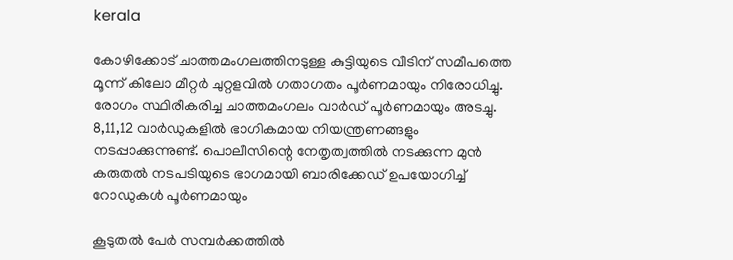kerala

കോഴിക്കോട് ചാത്തമംഗലത്തിനടുള്ള കുട്ടിയുടെ വീടിന് സമീപത്തെ മൂന്ന് കിലോ മീറ്റര്‍ ചുറ്റളവില്‍ ഗതാഗതം പൂര്‍ണമായും നിരോധിച്ചു. രോഗം സ്ഥിരീകരിച്ച ചാത്തമംഗലം വാര്‍ഡ് പൂര്‍ണമായും അടച്ചു. 8,11,12 വാര്‍ഡുകളില്‍ ഭാഗികമായ നിയന്ത്രണങ്ങളും നടപ്പാക്കുന്നുണ്ട്. പൊലീസിന്റെ നേതൃത്വത്തില്‍ നടക്കുന്ന മുന്‍ കരുതല്‍ നടപടിയുടെ ഭാഗമായി ബാരിക്കേഡ് ഉപയോഗിച്ച് റോഡുകള്‍ പൂര്‍ണമായും

കൂടുതല്‍ പേര്‍ സമ്പര്‍ക്കത്തില്‍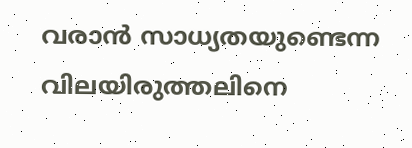വരാന്‍ സാധ്യതയുണ്ടെന്ന വിലയിരുത്തലിനെ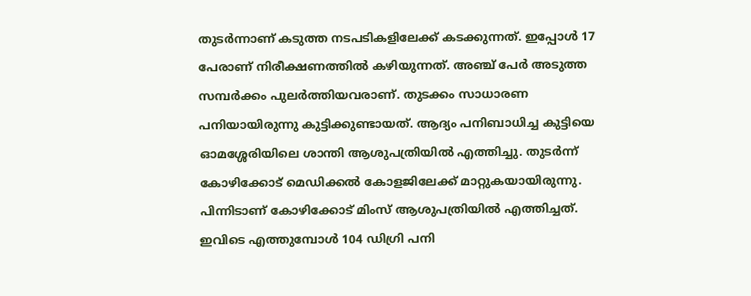തുടര്‍ന്നാണ് കടുത്ത നടപടികളിലേക്ക് കടക്കുന്നത്. ഇപ്പോള്‍ 17 പേരാണ് നിരീക്ഷണത്തില്‍ കഴിയുന്നത്. അഞ്ച് പേര്‍ അടുത്ത സമ്പര്‍ക്കം പുലര്‍ത്തിയവരാണ്. തുടക്കം സാധാരണ പനിയായിരുന്നു കുട്ടിക്കുണ്ടായത്. ആദ്യം പനിബാധിച്ച കുട്ടിയെ ഓമശ്ശേരിയിലെ ശാന്തി ആശുപത്രിയില്‍ എത്തിച്ചു. തുടര്‍ന്ന് കോഴിക്കോട് മെഡിക്കല്‍ കോളജിലേക്ക് മാറ്റുകയായിരുന്നു. പിന്നിടാണ് കോഴിക്കോട് മിംസ് ആശുപത്രിയില്‍ എത്തിച്ചത്. ഇവിടെ എത്തുമ്പോള്‍ 104 ഡിഗ്രി പനി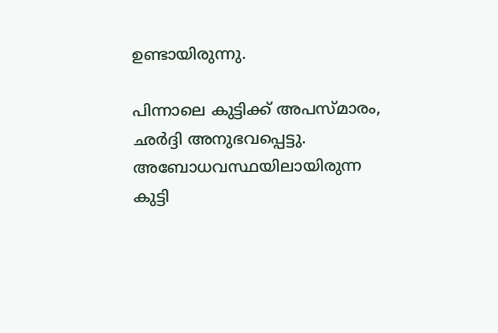ഉണ്ടായിരുന്നു.

പിന്നാലെ കുട്ടിക്ക് അപസ്മാരം, ഛര്‍ദ്ദി അനുഭവപ്പെട്ടു. അബോധവസ്ഥയിലായിരുന്ന കുട്ടി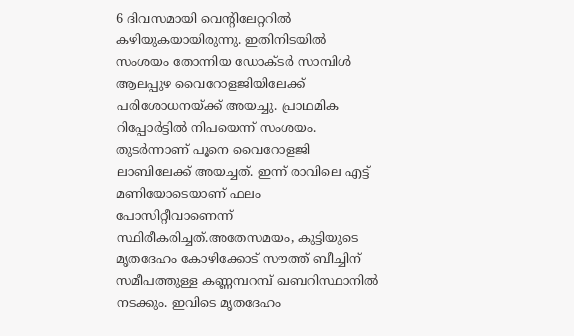6 ദിവസമായി വെന്റിലേറ്ററില്‍ കഴിയുകയായിരുന്നു. ഇതിനിടയില്‍ സംശയം തോന്നിയ ഡോക്ടര്‍ സാമ്പിള്‍ ആലപ്പുഴ വൈറോളജിയിലേക്ക് പരിശോധനയ്ക്ക് അയച്ചു. പ്രാഥമിക റിപ്പോര്‍ട്ടില്‍ നിപയെന്ന് സംശയം. തുടര്‍ന്നാണ് പൂനെ വൈറോളജി ലാബിലേക്ക് അയച്ചത്. ഇന്ന് രാവിലെ എട്ട് മണിയോടെയാണ് ഫലം പോസിറ്റീവാണെന്ന് സ്ഥിരീകരിച്ചത്.അതേസമയം, കുട്ടിയുടെ മൃതദേഹം കോഴിക്കോട് സൗത്ത് ബീച്ചിന് സമീപത്തുള്ള കണ്ണമ്പറമ്പ് ഖബറിസ്ഥാനില്‍ നടക്കും. ഇവിടെ മൃതദേഹം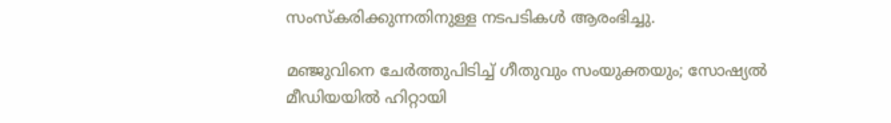സംസ്‌കരിക്കുന്നതിനുള്ള നടപടികള്‍ ആരംഭിച്ചു.

മഞ്ജുവിനെ ചേര്‍ത്തുപിടിച്ച് ഗീതുവും സംയുക്തയും; സോഷ്യല്‍ മീഡിയയില്‍ ഹിറ്റായി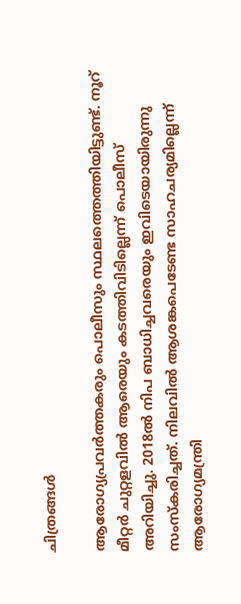ചിത്രങ്ങള്‍

ആരോഗ്യപ്രവര്‍ത്തകരും പൊലീസും സ്ഥലത്തെത്തിയിട്ടുണ്ട്. നൂറ് മീറ്റര്‍ ചുറ്റളവില്‍ ആരെയും കടത്തിവിടില്ലെന്ന് പൊലീസ് അറിയിച്ചു. 2018ല്‍ നിപ ബാധിച്ചവരെയും ഇവിടെയായിരുന്നു സംസ്‌കരിച്ചത്. നിലവില്‍ ആശങ്കപെടേണ്ട സാഹചര്യമില്ലെന്ന് ആരോഗ്യമന്ത്രി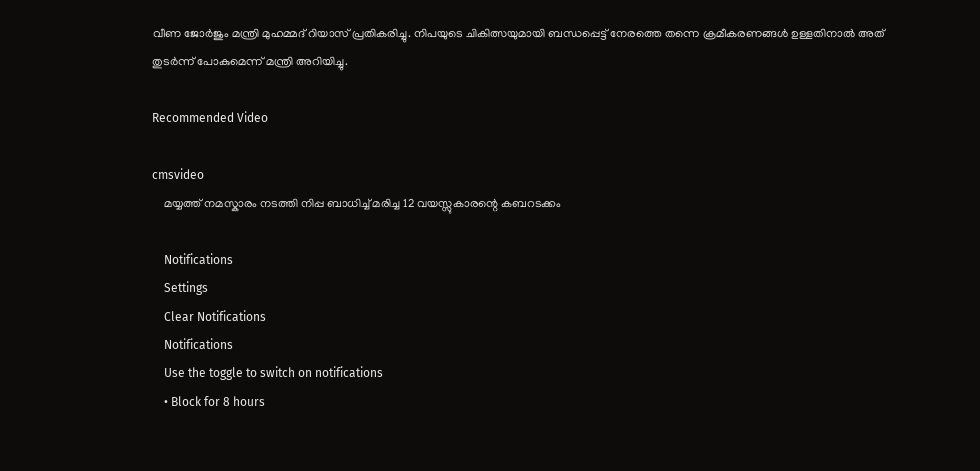വീണ ജോര്‍ജും മന്ത്രി മുഹമ്മദ് റിയാസ് പ്രതികരിച്ചു. നിപയുടെ ചികിത്സയുമായി ബന്ധപ്പെട്ട് നേരത്തെ തന്നെ ക്രമീകരണങ്ങള്‍ ഉള്ളതിനാല്‍ അത് തുടര്‍ന്ന് പോകുമെന്ന് മന്ത്രി അറിയിച്ചു.

Recommended Video

cmsvideo
    മയ്യത്ത് നമസ്കാരം നടത്തി നിപ്പ ബാധിച്ച് മരിച്ച 12 വയസ്സുകാരന്റെ കബറടക്കം

    Notifications
    Settings
    Clear Notifications
    Notifications
    Use the toggle to switch on notifications
    • Block for 8 hours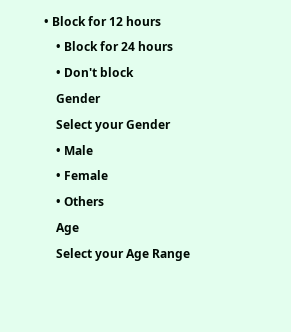• Block for 12 hours
    • Block for 24 hours
    • Don't block
    Gender
    Select your Gender
    • Male
    • Female
    • Others
    Age
    Select your Age Range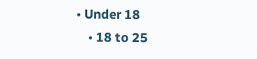• Under 18
    • 18 to 25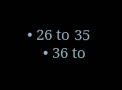• 26 to 35
    • 36 to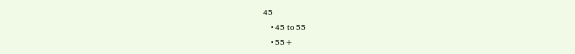45
    • 45 to 55
    • 55+